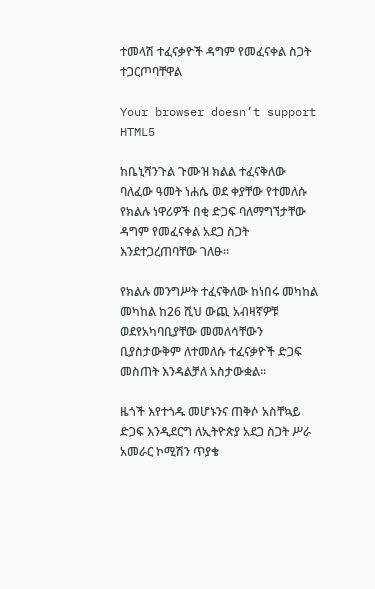ተመላሽ ተፈናቃዮች ዳግም የመፈናቀል ስጋት ተጋርጦባቸዋል

Your browser doesn’t support HTML5

ከቤኒሻንጉል ጉሙዝ ክልል ተፈናቅለው ባለፈው ዓመት ነሐሴ ወደ ቀያቸው የተመለሱ የክልሉ ነዋሪዎች በቂ ድጋፍ ባለማግኘታቸው ዳግም የመፈናቀል አደጋ ስጋት እንደተጋረጠባቸው ገለፁ።

የክልሉ መንግሥት ተፈናቅለው ከነበሩ መካከል መካከል ከ26 ሺህ ውጪ አብዛኛዎቹ ወደየአካባቢያቸው መመለሳቸውን ቢያስታውቅም ለተመለሱ ተፈናቃዮች ድጋፍ መስጠት እንዳልቻለ አስታውቋል።

ዜጎች እየተጎዱ መሆኑንና ጠቅሶ አስቸኳይ ድጋፍ እንዲደርግ ለኢትዮጵያ አደጋ ስጋት ሥራ አመራር ኮሚሽን ጥያቄ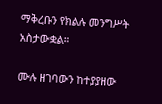ማቅረቡን የክልሉ መንግሥት አስታውቋል።

ሙሉ ዘገባውን ከተያያዘው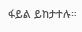ፋይል ይከታተሉ።